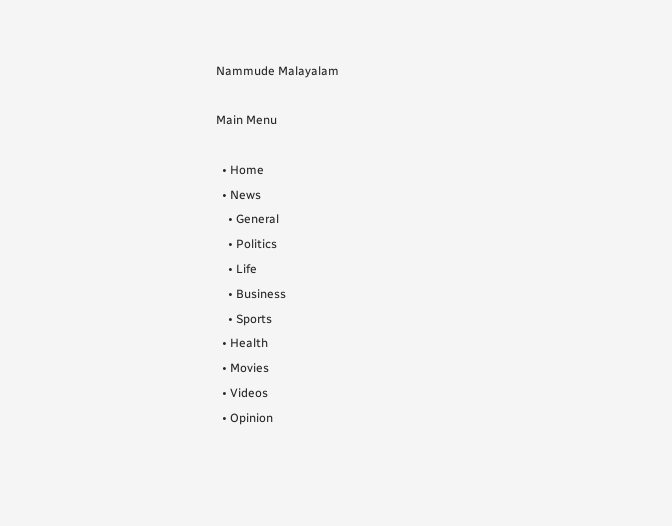Nammude Malayalam

Main Menu

  • Home
  • News
    • General
    • Politics
    • Life
    • Business
    • Sports
  • Health
  • Movies
  • Videos
  • Opinion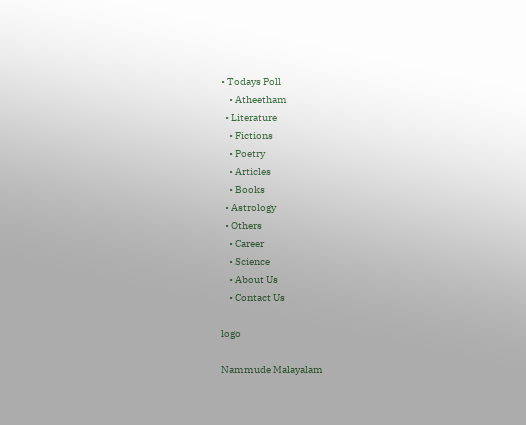• Todays Poll
    • Atheetham
  • Literature
    • Fictions
    • Poetry
    • Articles
    • Books
  • Astrology
  • Others
    • Career
    • Science
    • About Us
    • Contact Us

logo

Nammude Malayalam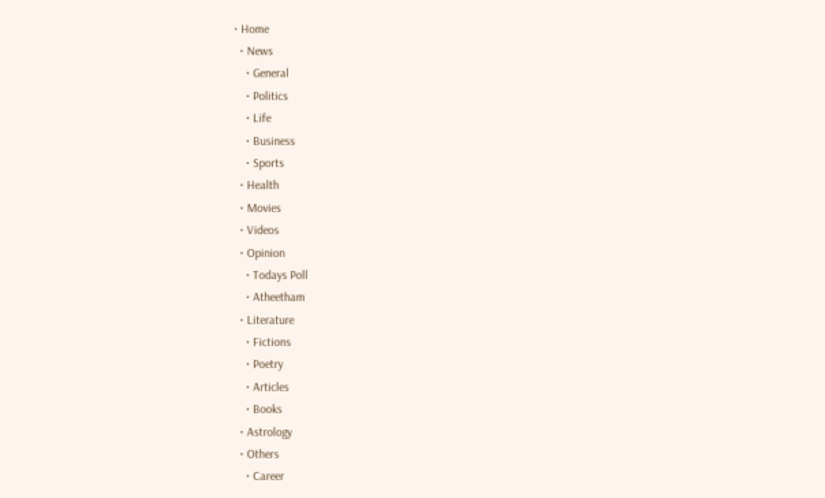• Home
  • News
    • General
    • Politics
    • Life
    • Business
    • Sports
  • Health
  • Movies
  • Videos
  • Opinion
    • Todays Poll
    • Atheetham
  • Literature
    • Fictions
    • Poetry
    • Articles
    • Books
  • Astrology
  • Others
    • Career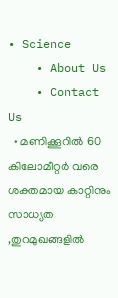• Science
    • About Us
    • Contact Us
  • മണിക്കൂറിൽ 60 കിലോമീറ്റർ വരെ ശക്തമായ കാറ്റിനും സാധ്യത ,തുറമുഖങ്ങളിൽ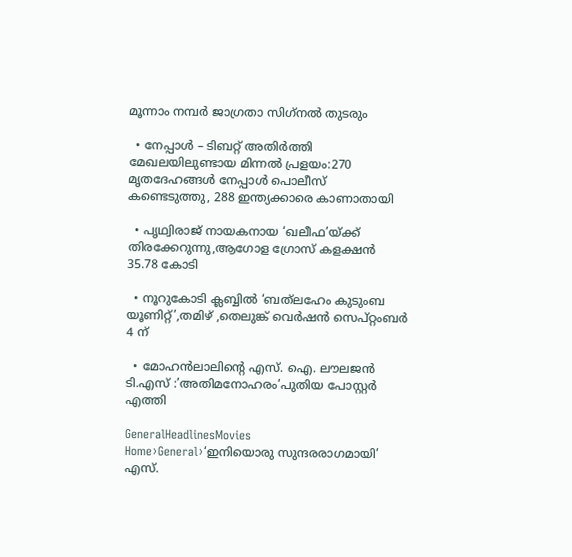മൂന്നാം നമ്പർ ജാഗ്രതാ സിഗ്‌നൽ തുടരും

  • നേപ്പാൾ – ടിബറ്റ് അതിർത്തി മേഖലയിലുണ്ടായ മിന്നൽ പ്രളയം:270 മൃതദേഹങ്ങൾ നേപ്പാൾ പൊലീസ് കണ്ടെടുത്തു, 288 ഇന്ത്യക്കാരെ കാണാതായി

  • പൃഥ്വിരാജ് നായകനായ ‘ഖലീഫ’യ്ക്ക് തിരക്കേറുന്നു,ആഗോള ഗ്രോസ് കളക്ഷൻ 35.78 കോടി

  • നൂറുകോടി ക്ലബ്ബിൽ ‘ബത്‌ലഹേം കുടുംബ യൂണിറ്റ്’,തമിഴ് ,തെലുങ്ക് വെർഷൻ സെപ്റ്റംബർ 4 ന്

  • മോഹൻലാലിൻ്റെ എസ്. ഐ. ലൗലജൻ ടി.എസ് :’അതിമനോഹരം’പുതിയ പോസ്റ്റർ എത്തി

GeneralHeadlinesMovies
Home›General›‘ഇനിയൊരു സുന്ദരരാഗമായി’ എസ്.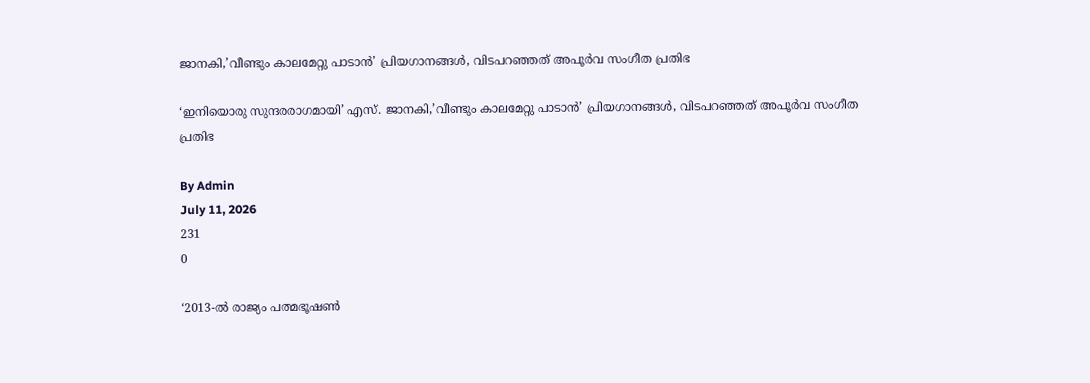ജാനകി,’വീണ്ടും കാലമേറ്റു പാടാൻ’ പ്രിയഗാനങ്ങൾ, വിടപറഞ്ഞത് അപൂർവ സംഗീത പ്രതിഭ

‘ഇനിയൊരു സുന്ദരരാഗമായി’ എസ്. ജാനകി,’വീണ്ടും കാലമേറ്റു പാടാൻ’ പ്രിയഗാനങ്ങൾ, വിടപറഞ്ഞത് അപൂർവ സംഗീത പ്രതിഭ

By Admin
July 11, 2026
231
0

‘2013-ൽ രാജ്യം പത്മഭൂഷൺ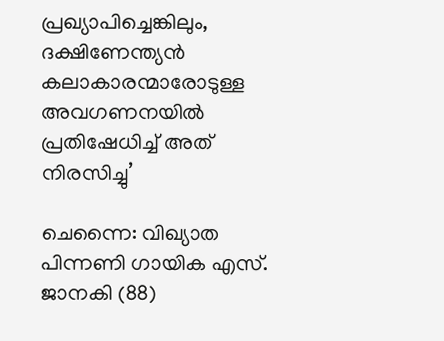പ്രഖ്യാപിച്ചെങ്കിലും, ദക്ഷിണേന്ത്യൻ കലാകാരന്മാരോടുള്ള അവഗണനയിൽ പ്രതിഷേധിച്ച് അത് നിരസിച്ചു’

ചെന്നൈ: വിഖ്യാത പിന്നണി ഗായിക എസ്. ജാനകി (88)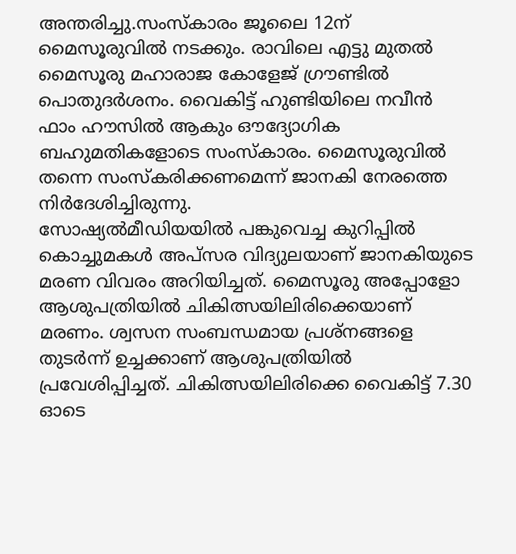അന്തരിച്ചു.സംസ്കാരം ജൂലൈ 12ന് മൈസൂരുവിൽ ന‌ടക്കും. രാവിലെ എട്ടു മുതൽ മൈസൂരു മഹാരാജ കോളേജ് ഗ്രൗണ്ടിൽ പൊതുദർശനം. വൈകിട്ട് ഹുണ്ടിയിലെ നവീൻ ഫാം ഹൗസിൽ ആകും ഔദ്യോഗിക ബഹുമതികളോടെ സംസ്കാരം. മൈസൂരുവിൽ തന്നെ സംസ്കരിക്കണമെന്ന് ജാനകി നേരത്തെ നിർദേശിച്ചിരുന്നു.
സോഷ്യൽമീഡിയയിൽ പങ്കുവെച്ച കുറിപ്പിൽ കൊച്ചുമകൾ അപ്സര വിദ്യുലയാണ് ജാനകിയുടെ മരണ വിവരം അറിയിച്ചത്. മൈസൂരു അപ്പോളോ ആശുപത്രിയിൽ ചികിത്സയിലിരിക്കെയാണ് മരണം. ശ്വസന സംബന്ധമായ പ്രശ്നങ്ങളെ തുടർന്ന് ഉച്ചക്കാണ് ആശുപത്രിയിൽ പ്രവേശിപ്പിച്ചത്. ചികിത്സയിലിരിക്കെ വൈകിട്ട് 7.30 ഓടെ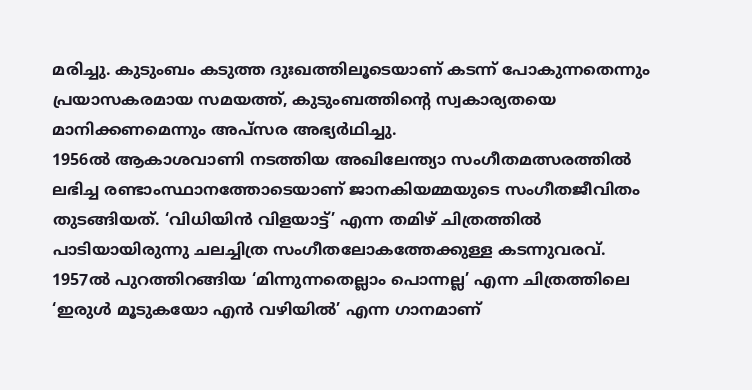മരിച്ചു. കുടുംബം കടുത്ത ദുഃഖത്തിലൂടെയാണ് കടന്ന് പോകുന്നതെന്നും പ്രയാസകരമായ സമയത്ത്, കുടുംബത്തിന്‍റെ സ്വകാര്യതയെ മാനിക്കണമെന്നും അപ്സര അഭ്യർഥിച്ചു.
1956ല്‍ ആകാശവാണി നടത്തിയ അഖിലേന്ത്യാ സംഗീതമത്സരത്തില്‍ ലഭിച്ച രണ്ടാംസ്ഥാനത്തോടെയാണ് ജാനകിയമ്മയുടെ സംഗീതജീവിതം തുടങ്ങിയത്. ‘വിധിയിന്‍ വിളയാട്ട്’ എന്ന തമിഴ് ചിത്രത്തില്‍ പാടിയായിരുന്നു ചലച്ചിത്ര സംഗീതലോകത്തേക്കുള്ള കടന്നുവരവ്. 1957ല്‍ പുറത്തിറങ്ങിയ ‘മിന്നുന്നതെല്ലാം പൊന്നല്ല’ എന്ന ചിത്രത്തിലെ ‘ഇരുള്‍ മൂടുകയോ എന്‍ വഴിയില്‍’ എന്ന ഗാനമാണ്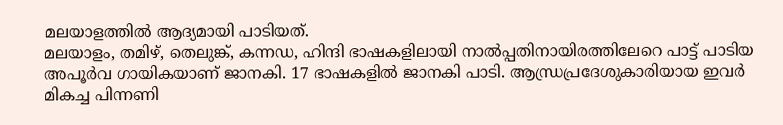മലയാളത്തില്‍ ആദ്യമായി പാടിയത്.
മലയാളം, തമിഴ്, തെലുങ്ക്, കന്നഡ, ഹിന്ദി ഭാഷകളിലായി നാല്‍പ്പതിനായിരത്തിലേറെ പാ‌ട്ട് പാടിയ അപൂർവ ഗായികയാണ് ജാനകി. 17 ഭാഷകളിൽ ജാനകി പാടി. ആന്ധ്രപ്രദേശുകാരിയായ ഇവർ മികച്ച പിന്നണി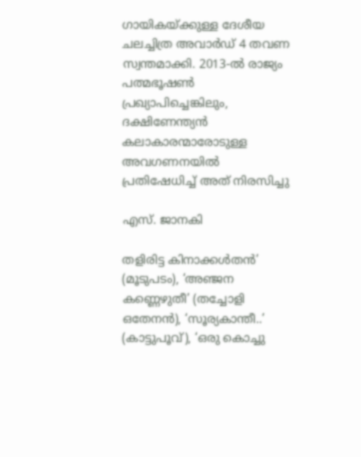ഗായികയ്ക്കുള്ള ദേശീയ ചലച്ചിത്ര അവാർഡ് 4 തവണ സ്വന്തമാക്കി. 2013-ൽ രാജ്യം പത്മഭൂഷൺ പ്രഖ്യാപിച്ചെങ്കിലും, ദക്ഷിണേന്ത്യൻ കലാകാരന്മാരോടുള്ള അവഗണനയിൽ പ്രതിഷേധിച്ച് അത് നിരസിച്ചു

എസ്. ജാനകി

തളിരിട്ട കിനാക്കള്‍തന്‍’ (മൂടുപടം), ‘അഞ്ജന കണ്ണെഴുതീ’ (തച്ചോളി ഒതേനന്‍), ‘സൂര്യകാന്തീ..’ (കാട്ടുപൂവ്), ‘ഒരു കൊച്ചു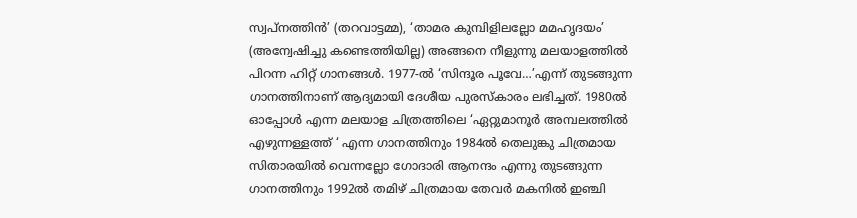സ്വപ്നത്തിന്‍’ (തറവാട്ടമ്മ), ‘താമര കുമ്പിളിലല്ലോ മമഹൃദയം’ (അന്വേഷിച്ചു കണ്ടെത്തിയില്ല) അങ്ങനെ നീളുന്നു മലയാളത്തിൽ പിറന്ന ഹിറ്റ് ഗാനങ്ങള്‍. 1977-ല്‍ ‘സിന്ദൂര പൂവേ…’എന്ന് തുടങ്ങുന്ന ഗാനത്തിനാണ് ആദ്യമായി ദേശീയ പുരസ്കാരം ലഭിച്ചത്. 1980ൽ ഓപ്പോൾ എന്ന മലയാള ചിത്രത്തിലെ ‘ഏറ്റുമാനൂർ അമ്പലത്തിൽ എഴുന്നള്ളത്ത് ‘ എന്ന ഗാനത്തിനും 1984ൽ തെലുങ്കു ചിത്രമായ സിതാരയിൽ വെന്നല്ലോ ഗോദാരി ആനന്ദം എന്നു തുടങ്ങുന്ന ഗാനത്തിനും 1992ൽ തമിഴ് ചിത്രമായ തേവർ മകനിൽ ഇഞ്ചി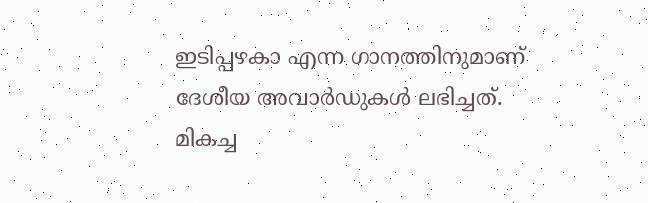ഇടിപ്പഴകാ എന്ന ഗാനത്തിനുമാണ് ദേശീയ അവാർഡുകൾ ലഭിച്ചത്.
മികച്ച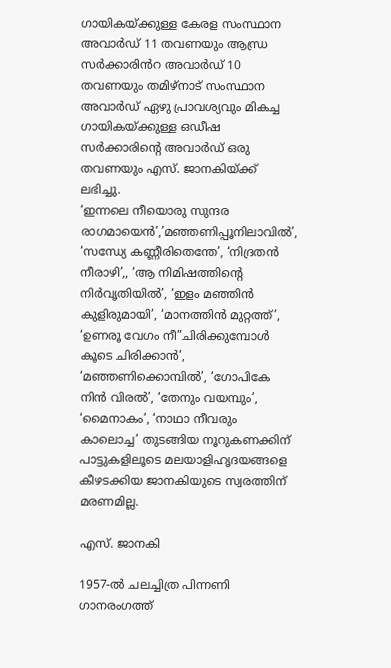ഗായികയ്ക്കുള്ള കേരള സംസ്ഥാന അവാർഡ് 11 തവണയും ആന്ധ്ര സർക്കാരിൻറ അവാർഡ് 10 തവണയും തമിഴ്നാട് സംസ്ഥാന അവാർഡ് ഏഴു പ്രാവശ്യവും മികച്ച ഗായികയ്ക്കുള്ള ഒഡീഷ സർക്കാരിൻ്റെ അവാർഡ് ഒരു തവണയും എസ്. ജാനകിയ്ക്ക് ലഭിച്ചു.
‘ഇന്നലെ നീയൊരു സുന്ദര രാഗമായെന്‍’,’മഞ്ഞണിപ്പൂനിലാവില്‍’, ‘സന്ധ്യേ കണ്ണീരിതെന്തേ’, ‘നിദ്രതന്‍ നീരാഴി’,, ‘ആ നിമിഷത്തിന്റെ നിര്‍വൃതിയില്‍’, ‘ഇളം മഞ്ഞിന്‍ കുളിരുമായി’, ‘മാനത്തിന്‍ മുറ്റത്ത്’, ‘ഉണരൂ വേഗം നീ”ചിരിക്കുമ്പോള്‍ കൂടെ ചിരിക്കാന്‍’, ‘മഞ്ഞണിക്കൊമ്പില്‍’, ‘ഗോപികേ നിന്‍ വിരല്‍’, ‘തേനും വയമ്പും’, ‘മൈനാകം’, ‘നാഥാ നീവരും കാലൊച്ച’ തുടങ്ങിയ നൂറുകണക്കിന് പാട്ടുകളിലൂടെ മലയാളിഹൃദയങ്ങളെ കീഴടക്കിയ ജാനകിയുടെ സ്വരത്തിന് മരണമില്ല.

എസ്. ജാനകി

1957-ല്‍ ചലച്ചിത്ര പിന്നണി ഗാനരംഗത്ത്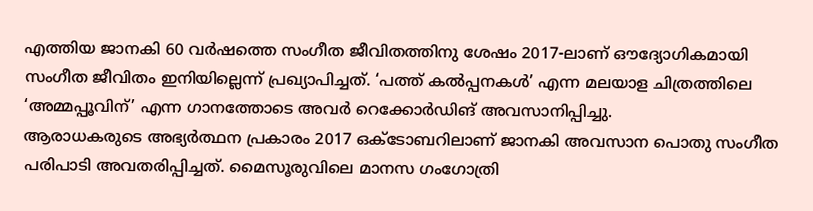എത്തിയ ജാനകി 60 വര്‍ഷത്തെ സംഗീത ജീവിതത്തിനു ശേഷം 2017-ലാണ് ഔദ്യോഗികമായി സംഗീത ജീവിതം ഇനിയില്ലെന്ന് പ്രഖ്യാപിച്ചത്. ‘പത്ത് കല്‍പ്പനകള്‍’ എന്ന മലയാള ചിത്രത്തിലെ ‘അമ്മപ്പൂവിന്’ എന്ന ഗാനത്തോടെ അവര്‍ റെക്കോര്‍ഡിങ് അവസാനിപ്പിച്ചു.
ആരാധകരുടെ അഭ്യര്‍ത്ഥന പ്രകാരം 2017 ഒക്ടോബറിലാണ് ജാനകി അവസാന പൊതു സംഗീത പരിപാടി അവതരിപ്പിച്ചത്. മൈസൂരുവിലെ മാനസ ഗംഗോത്രി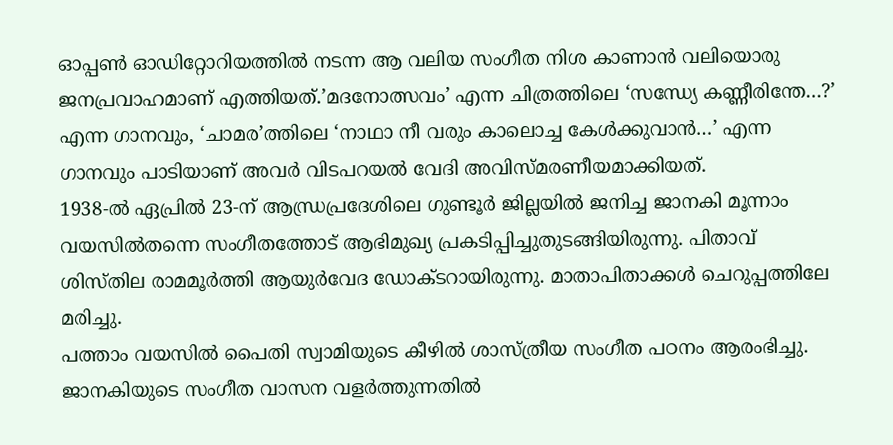ഓപ്പണ്‍ ഓഡിറ്റോറിയത്തില്‍ നടന്ന ആ വലിയ സംഗീത നിശ കാണാന്‍ വലിയൊരു ജനപ്രവാഹമാണ് എത്തിയത്.’മദനോത്സവം’ എന്ന ചിത്രത്തിലെ ‘സന്ധ്യേ കണ്ണീരിന്തേ…?’ എന്ന ഗാനവും, ‘ചാമര’ത്തിലെ ‘നാഥാ നീ വരും കാലൊച്ച കേള്‍ക്കുവാന്‍…’ എന്ന ഗാനവും പാടിയാണ് അവര്‍ വിടപറയൽ വേദി അവിസ്മരണീയമാക്കിയത്.
1938-ൽ ഏപ്രിൽ 23-ന്‌ ആന്ധ്രപ്രദേശിലെ ഗുണ്ടൂർ ജില്ലയിൽ ജനിച്ച ജാനകി മൂന്നാം വയസിൽതന്നെ സംഗീതത്തോട്‌ ആഭിമുഖ്യ പ്രകടിപ്പിച്ചുതുടങ്ങിയിരുന്നു. പിതാവ് ശിസ്തില രാമമൂർത്തി ആയുർവേദ ഡോക്ടറായിരുന്നു. മാതാപിതാക്ക‌‌‌ൾ ചെ‌റുപ്പത്തിലേ മരിച്ചു.
പത്താം വയസിൽ പൈതി സ്വാമിയുടെ കീഴിൽ ശാസ്‌ത്രീയ സംഗീത പഠനം ആരംഭിച്ചു. ജാനകിയുടെ സംഗീത വാസന വളർത്തുന്നതിൽ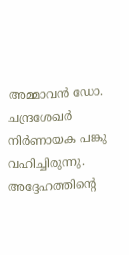അമ്മാവൻ ഡോ. ചന്ദ്രശേഖർ നിർണായക പങ്കു വഹിച്ചിരുന്നു. അദ്ദേഹത്തിൻ്റെ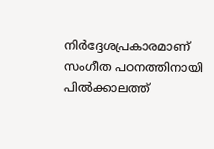നിർദ്ദേശപ്രകാരമാണ് സംഗീത പഠനത്തിനായി പിൽക്കാലത്ത്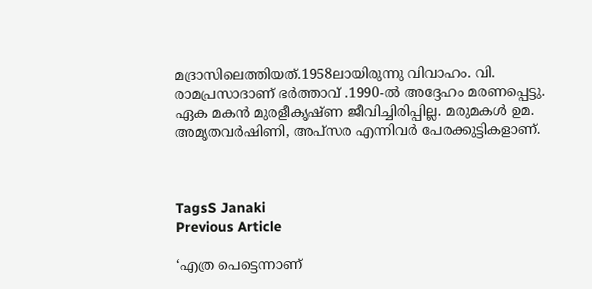മദ്രാസിലെത്തിയത്.1958ലായിരുന്നു വിവാഹം. വി. രാമപ്രസാദാണ് ഭര്‍ത്താവ് .1990-ല്‍ അദ്ദേഹം മരണപ്പെട്ടു. ഏക മകന്‍ മുരളീകൃഷ്ണ ജീവിച്ചിരിപ്പില്ല. മരുമകള്‍ ഉമ. അമൃതവര്‍ഷിണി, അപ്‌സര എന്നിവര്‍ പേരക്കുട്ടികളാണ്.



TagsS Janaki
Previous Article

‘എത്ര പെട്ടെന്നാണ്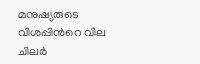മനുഷ്യരുടെ വിശപ്പിന്‍റെ വില ചിലർ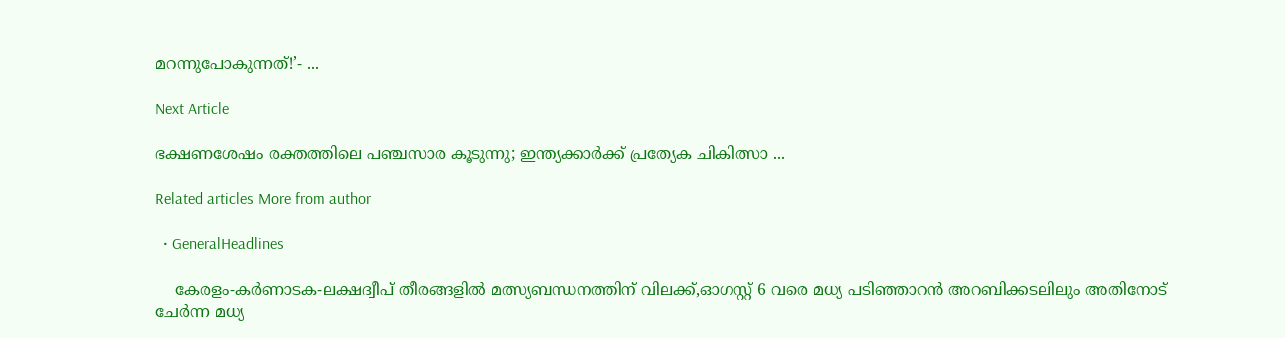മറന്നുപോകുന്നത്!’- ...

Next Article

ഭക്ഷണശേഷം രക്തത്തിലെ പഞ്ചസാര കൂടുന്നു; ഇന്ത്യക്കാര്‍ക്ക് പ്രത്യേക ചികിത്സാ ...

Related articles More from author

  • GeneralHeadlines

    കേരളം-കർണാടക-ലക്ഷദ്വീപ് തീരങ്ങളിൽ മത്സ്യബന്ധനത്തിന് വിലക്ക്,ഓഗസ്റ്റ് 6 വരെ മധ്യ പടിഞ്ഞാറൻ അറബിക്കടലിലും അതിനോട് ചേർന്ന മധ്യ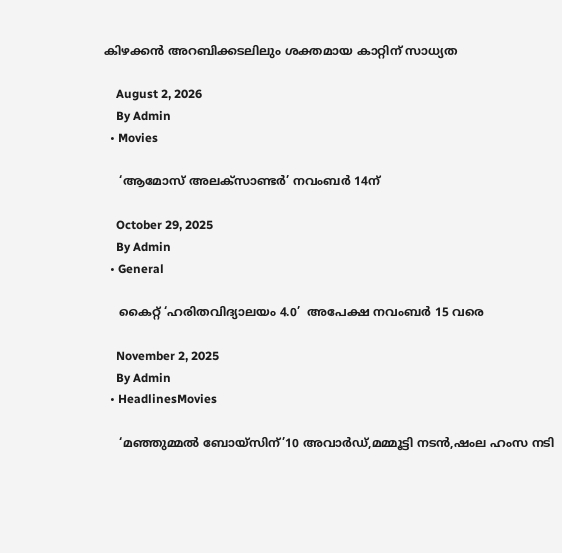കിഴക്കൻ അറബിക്കടലിലും ശക്തമായ കാറ്റിന് സാധ്യത

    August 2, 2026
    By Admin
  • Movies

    ‘ആമോസ് അലക്സാണ്ടർ’ നവംബർ 14ന്

    October 29, 2025
    By Admin
  • General

    കൈറ്റ് ‘ഹരിതവിദ്യാലയം 4.0’  അപേക്ഷ നവംബർ 15 വരെ

    November 2, 2025
    By Admin
  • HeadlinesMovies

    ‘മഞ്ഞുമ്മല്‍ ബോയ്സിന്’10 അവാർഡ്,മമ്മൂട്ടി നടൻ,ഷംല ഹംസ നടി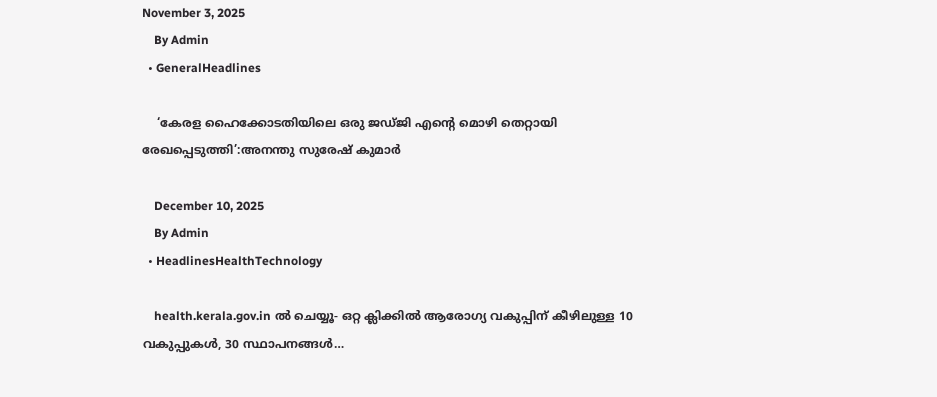November 3, 2025
    By Admin
  • GeneralHeadlines

    ‘കേരള ഹൈക്കോടതിയിലെ ഒരു ജഡ്ജി എൻ്റെ മൊഴി തെറ്റായി രേഖപ്പെടുത്തി’:അനന്തു സുരേഷ് കുമാർ

    December 10, 2025
    By Admin
  • HeadlinesHealthTechnology

    health.kerala.gov.in ൽ ചെയ്യൂ- ഒറ്റ ക്ലിക്കിൽ ആരോഗ്യ വകുപ്പിന് കീഴിലുള്ള 10 വകുപ്പുകൾ, 30 സ്ഥാപനങ്ങൾ…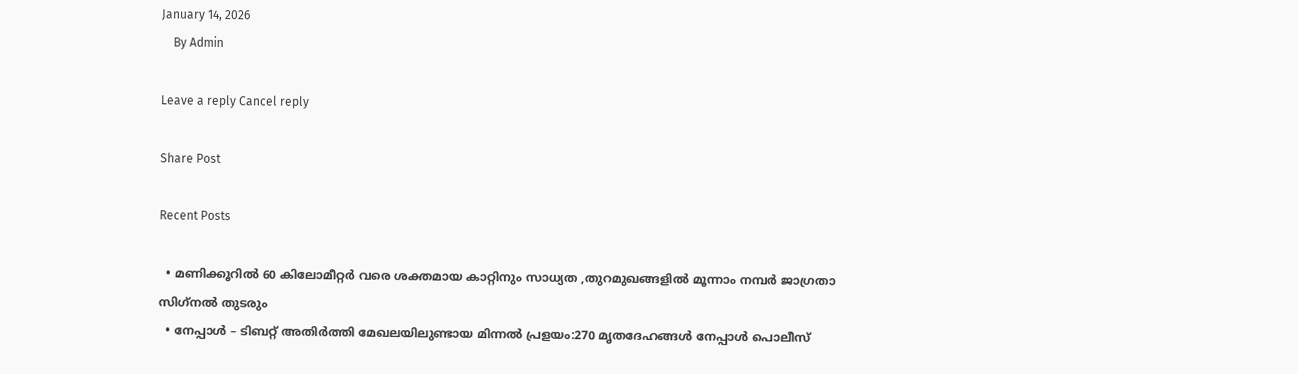January 14, 2026
    By Admin

Leave a reply Cancel reply

Share Post

Recent Posts

  • മണിക്കൂറിൽ 60 കിലോമീറ്റർ വരെ ശക്തമായ കാറ്റിനും സാധ്യത ,തുറമുഖങ്ങളിൽ മൂന്നാം നമ്പർ ജാഗ്രതാ സിഗ്‌നൽ തുടരും
  • നേപ്പാൾ – ടിബറ്റ് അതിർത്തി മേഖലയിലുണ്ടായ മിന്നൽ പ്രളയം:270 മൃതദേഹങ്ങൾ നേപ്പാൾ പൊലീസ്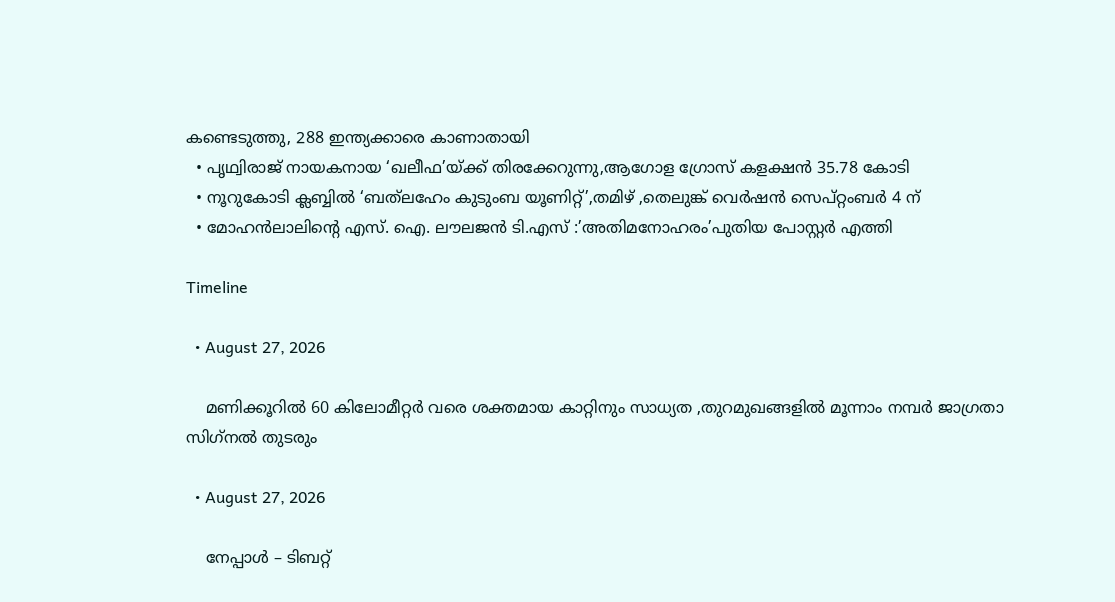കണ്ടെടുത്തു, 288 ഇന്ത്യക്കാരെ കാണാതായി
  • പൃഥ്വിരാജ് നായകനായ ‘ഖലീഫ’യ്ക്ക് തിരക്കേറുന്നു,ആഗോള ഗ്രോസ് കളക്ഷൻ 35.78 കോടി
  • നൂറുകോടി ക്ലബ്ബിൽ ‘ബത്‌ലഹേം കുടുംബ യൂണിറ്റ്’,തമിഴ് ,തെലുങ്ക് വെർഷൻ സെപ്റ്റംബർ 4 ന്
  • മോഹൻലാലിൻ്റെ എസ്. ഐ. ലൗലജൻ ടി.എസ് :’അതിമനോഹരം’പുതിയ പോസ്റ്റർ എത്തി

Timeline

  • August 27, 2026

    മണിക്കൂറിൽ 60 കിലോമീറ്റർ വരെ ശക്തമായ കാറ്റിനും സാധ്യത ,തുറമുഖങ്ങളിൽ മൂന്നാം നമ്പർ ജാഗ്രതാ സിഗ്‌നൽ തുടരും

  • August 27, 2026

    നേപ്പാൾ – ടിബറ്റ്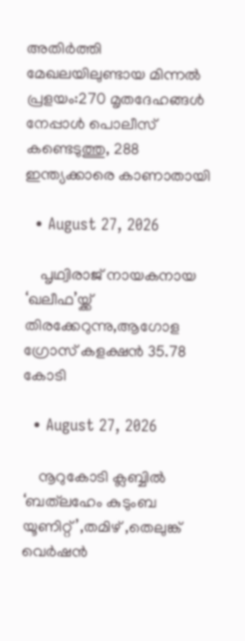അതിർത്തി മേഖലയിലുണ്ടായ മിന്നൽ പ്രളയം:270 മൃതദേഹങ്ങൾ നേപ്പാൾ പൊലീസ് കണ്ടെടുത്തു, 288 ഇന്ത്യക്കാരെ കാണാതായി

  • August 27, 2026

    പൃഥ്വിരാജ് നായകനായ ‘ഖലീഫ’യ്ക്ക് തിരക്കേറുന്നു,ആഗോള ഗ്രോസ് കളക്ഷൻ 35.78 കോടി

  • August 27, 2026

    നൂറുകോടി ക്ലബ്ബിൽ ‘ബത്‌ലഹേം കുടുംബ യൂണിറ്റ്’,തമിഴ് ,തെലുങ്ക് വെർഷൻ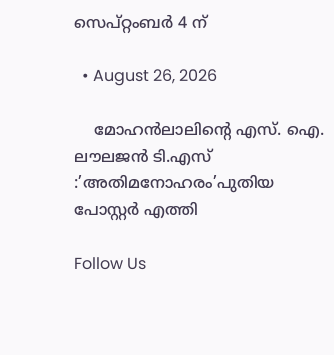സെപ്റ്റംബർ 4 ന്

  • August 26, 2026

    മോഹൻലാലിൻ്റെ എസ്. ഐ. ലൗലജൻ ടി.എസ് :’അതിമനോഹരം’പുതിയ പോസ്റ്റർ എത്തി

Follow Us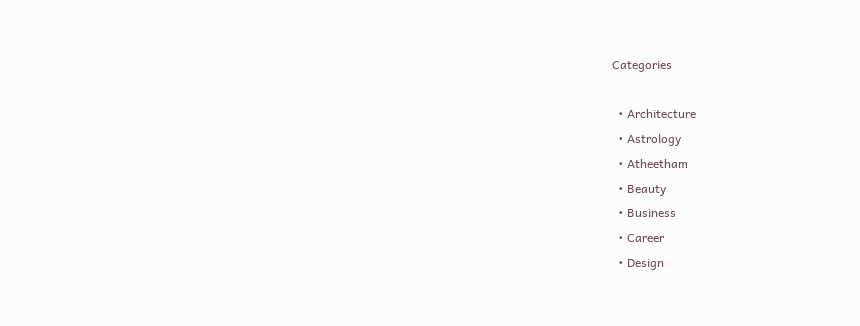Categories

  • Architecture
  • Astrology
  • Atheetham
  • Beauty
  • Business
  • Career
  • Design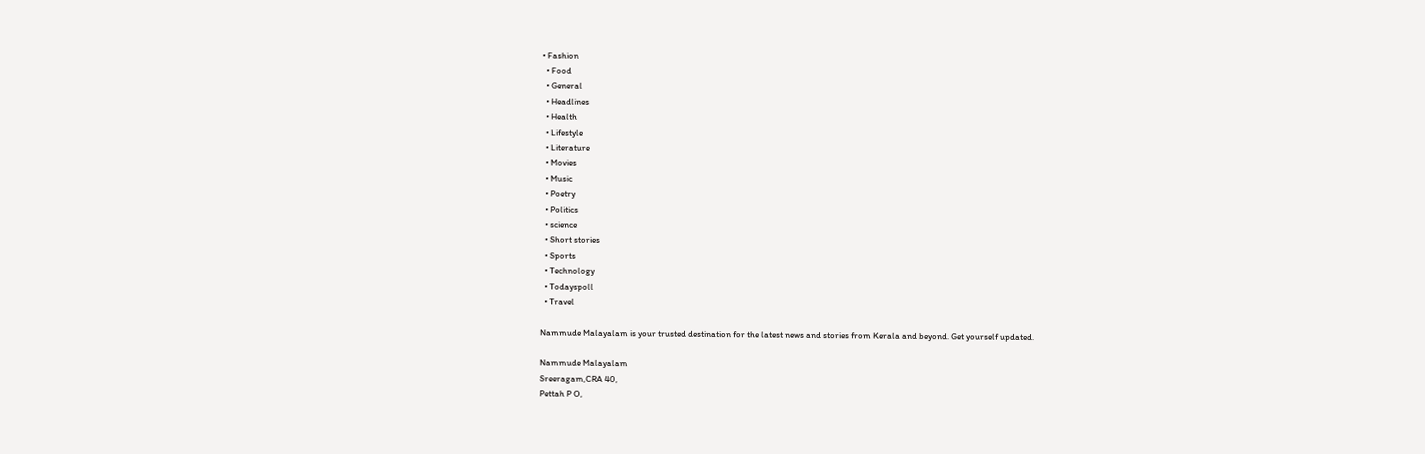• Fashion
  • Food
  • General
  • Headlines
  • Health
  • Lifestyle
  • Literature
  • Movies
  • Music
  • Poetry
  • Politics
  • science
  • Short stories
  • Sports
  • Technology
  • Todayspoll
  • Travel

Nammude Malayalam is your trusted destination for the latest news and stories from Kerala and beyond. Get yourself updated.

Nammude Malayalam
Sreeragam,CRA 40,
Pettah P O,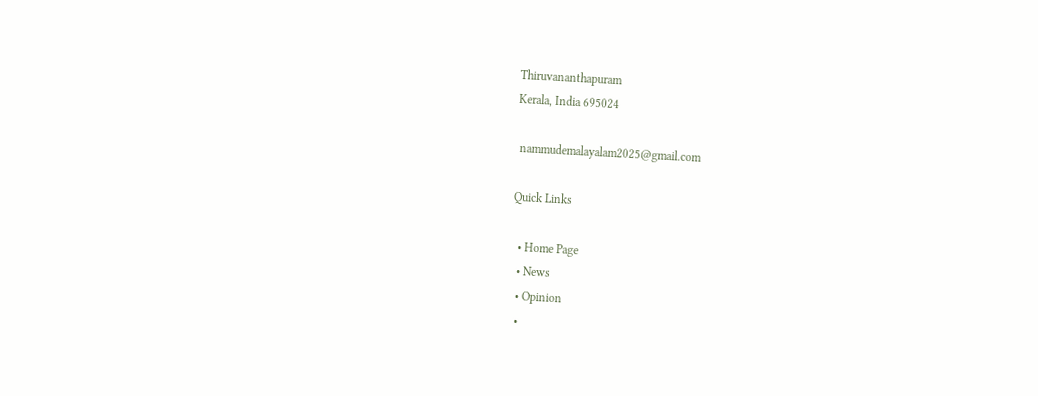Thiruvananthapuram
Kerala, India 695024

 nammudemalayalam2025@gmail.com

Quick Links

  • Home Page
  • News
  • Opinion
  •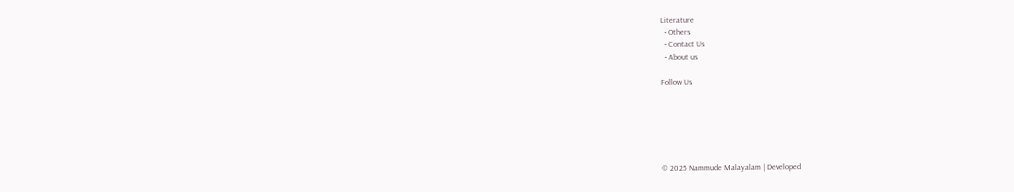Literature
  • Others
  • Contact Us
  • About us

Follow Us






© 2025 Nammude Malayalam | Developed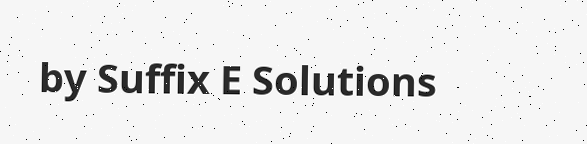by Suffix E Solutions